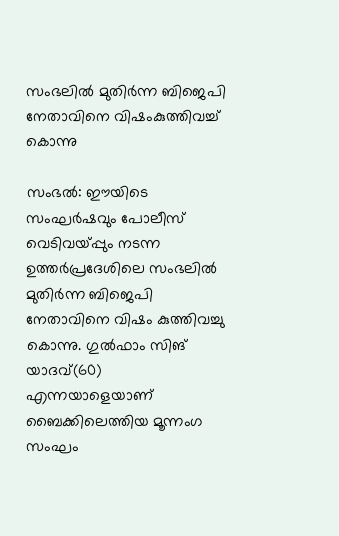സംഭലില്‍ മുതിര്‍ന്ന ബിജെപി നേതാവിനെ വിഷംകുത്തിവച്ച് കൊന്നു

സംഭല്‍: ഈയിടെ സംഘര്‍ഷവും പോലീസ് വെടിവയ്പ്പും നടന്ന ഉത്തര്‍പ്രദേശിലെ സംഭലില്‍ മുതിര്‍ന്ന ബിജെപി നേതാവിനെ വിഷം കുത്തിവച്ചു കൊന്നു. ഗുല്‍ഫാം സിങ് യാദവ്(60) എന്നയാളെയാണ് ബൈക്കിലെത്തിയ മൂന്നംഗ സംഘം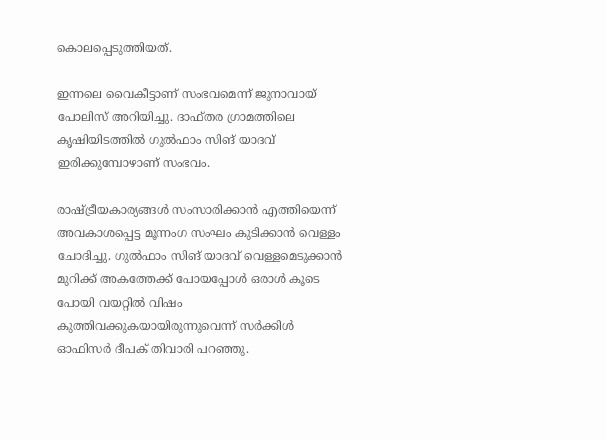കൊലപ്പെടുത്തിയത്.

ഇന്നലെ വൈകീട്ടാണ് സംഭവമെന്ന് ജുനാവായ് പോലിസ് അറിയിച്ചു. ദാഫ്തര ഗ്രാമത്തിലെ കൃഷിയിടത്തില്‍ ഗുല്‍ഫാം സിങ് യാദവ് ഇരിക്കുമ്പോഴാണ് സംഭവം.

രാഷ്ട്രീയകാര്യങ്ങള്‍ സംസാരിക്കാന്‍ എത്തിയെന്ന് അവകാശപ്പെട്ട മൂന്നംഗ സംഘം കുടിക്കാന്‍ വെള്ളം ചോദിച്ചു. ഗുല്‍ഫാം സിങ് യാദവ് വെള്ളമെടുക്കാന്‍ മുറിക്ക് അകത്തേക്ക് പോയപ്പോള്‍ ഒരാള്‍ കൂടെ പോയി വയറ്റില്‍ വിഷം കുത്തിവക്കുകയായിരുന്നുവെന്ന് സര്‍ക്കിള്‍ ഓഫിസര്‍ ദീപക് തിവാരി പറഞ്ഞു.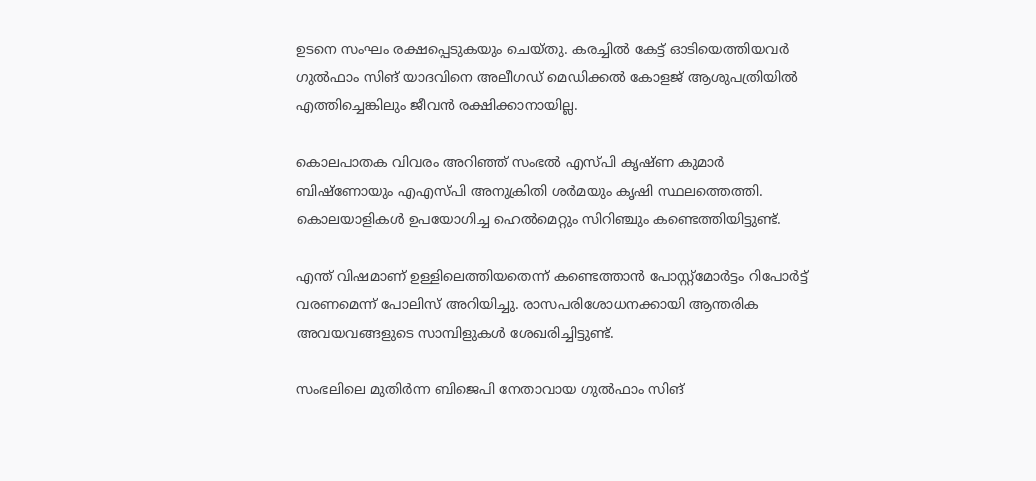ഉടനെ സംഘം രക്ഷപ്പെടുകയും ചെയ്തു. കരച്ചില്‍ കേട്ട് ഓടിയെത്തിയവര്‍ ഗുല്‍ഫാം സിങ് യാദവിനെ അലീഗഡ് മെഡിക്കല്‍ കോളജ് ആശുപത്രിയില്‍ എത്തിച്ചെങ്കിലും ജീവന്‍ രക്ഷിക്കാനായില്ല.

കൊലപാതക വിവരം അറിഞ്ഞ് സംഭല്‍ എസ്പി കൃഷ്ണ കുമാര്‍ ബിഷ്ണോയും എഎസ്പി അനുക്രിതി ശര്‍മയും കൃഷി സ്ഥലത്തെത്തി. കൊലയാളികള്‍ ഉപയോഗിച്ച ഹെല്‍മെറ്റും സിറിഞ്ചും കണ്ടെത്തിയിട്ടുണ്ട്.

എന്ത് വിഷമാണ് ഉള്ളിലെത്തിയതെന്ന് കണ്ടെത്താന്‍ പോസ്റ്റ്മോര്‍ട്ടം റിപോര്‍ട്ട് വരണമെന്ന് പോലിസ് അറിയിച്ചു. രാസപരിശോധനക്കായി ആന്തരിക അവയവങ്ങളുടെ സാമ്പിളുകള്‍ ശേഖരിച്ചിട്ടുണ്ട്.

സംഭലിലെ മുതിര്‍ന്ന ബിജെപി നേതാവായ ഗുല്‍ഫാം സിങ്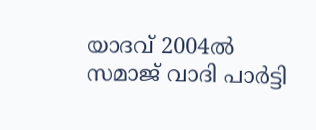യാദവ് 2004ല്‍ സമാജ് വാദി പാര്‍ട്ടി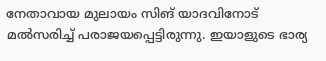നേതാവായ മുലായം സിങ് യാദവിനോട് മല്‍സരിച്ച് പരാജയപ്പെട്ടിരുന്നു. ഇയാളുടെ ഭാര്യ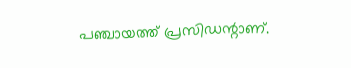പഞ്ചായത്ത് പ്രസിഡന്റാണ്.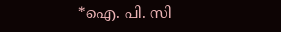*ഐ. പി. സി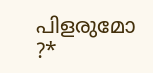പിളരുമോ ?*